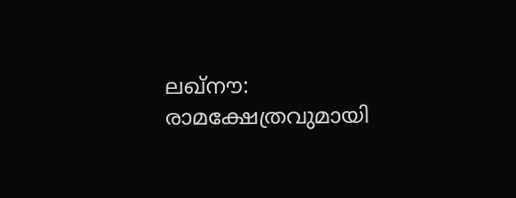ലഖ്‌നൗ: രാമക്ഷേത്രവുമായി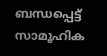ബന്ധപ്പെട്ട് സാമൂഹിക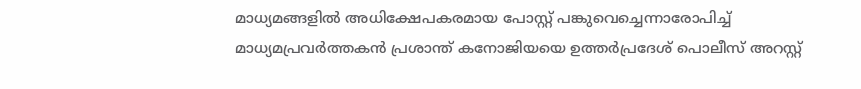മാധ്യമങ്ങളില്‍ അധിക്ഷേപകരമായ പോസ്റ്റ് പങ്കുവെച്ചെന്നാരോപിച്ച് മാധ്യമപ്രവര്‍ത്തകന്‍ പ്രശാന്ത് കനോജിയയെ ഉത്തര്‍പ്രദേശ് പൊലീസ് അറസ്റ്റ്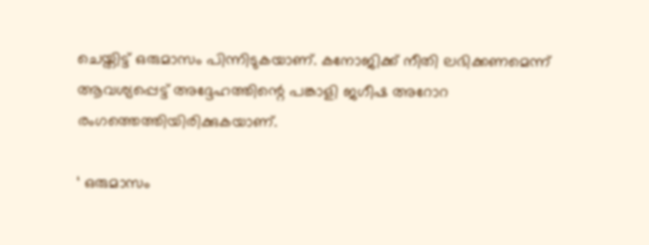ചെയ്തിട്ട് ഒരുമാസം പിന്നിടുകയാണ്. കനോജിക്ക് നീതി ലഭിക്കണമെന്ന് ആവശ്യപ്പെട്ട് അദ്ദേഹത്തിന്റെ പങ്കാളി ജഗീഷ അറോറ രംഗത്തെത്തിയിരിക്കുകയാണ്.

‘ ഒരുമാസം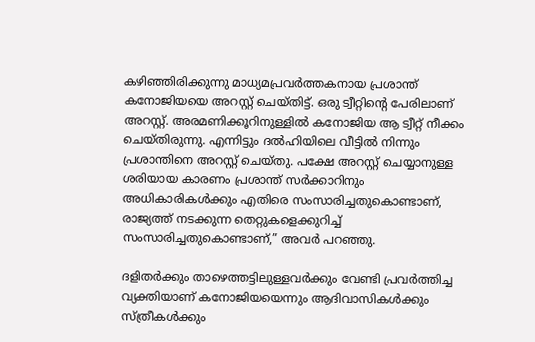കഴിഞ്ഞിരിക്കുന്നു മാധ്യമപ്രവര്‍ത്തകനായ പ്രശാന്ത് കനോജിയയെ അറസ്റ്റ് ചെയ്തിട്ട്. ഒരു ട്വീറ്റിന്റെ പേരിലാണ് അറസ്റ്റ്. അരമണിക്കൂറിനുള്ളില്‍ കനോജിയ ആ ട്വീറ്റ് നീക്കം ചെയ്തിരുന്നു. എന്നിട്ടും ദല്‍ഹിയിലെ വീട്ടില്‍ നിന്നും പ്രശാന്തിനെ അറസ്റ്റ് ചെയ്തു. പക്ഷേ അറസ്റ്റ് ചെയ്യാനുള്ള ശരിയായ കാരണം പ്രശാന്ത് സര്‍ക്കാറിനും അധികാരികള്‍ക്കും എതിരെ സംസാരിച്ചതുകൊണ്ടാണ്, രാജ്യത്ത് നടക്കുന്ന തെറ്റുകളെക്കുറിച്ച് സംസാരിച്ചതുകൊണ്ടാണ്,” അവര്‍ പറഞ്ഞു.

ദളിതര്‍ക്കും താഴെത്തട്ടിലുള്ളവര്‍ക്കും വേണ്ടി പ്രവര്‍ത്തിച്ച വ്യക്തിയാണ് കനോജിയയെന്നും ആദിവാസികള്‍ക്കും സ്ത്രീകള്‍ക്കും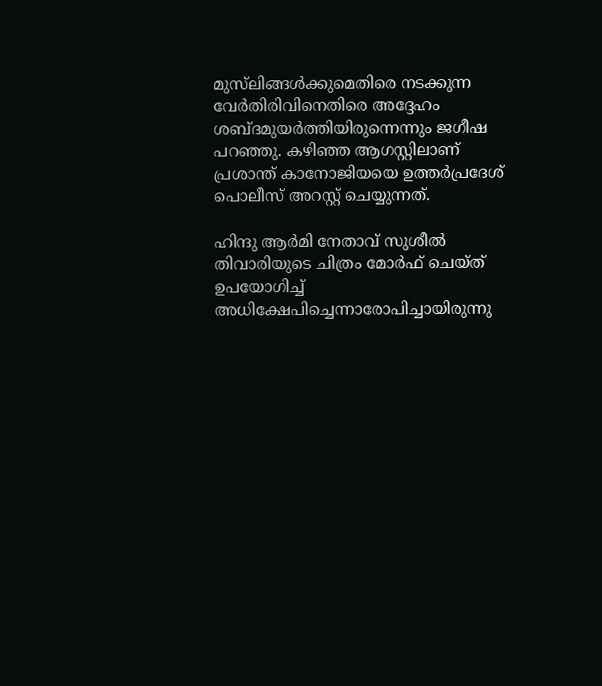മുസ്‌ലിങ്ങള്‍ക്കുമെതിരെ നടക്കുന്ന വേര്‍തിരിവിനെതിരെ അദ്ദേഹം ശബ്ദമുയര്‍ത്തിയിരുന്നെന്നും ജഗീഷ പറഞ്ഞു. കഴിഞ്ഞ ആഗസ്റ്റിലാണ് പ്രശാന്ത് കാനോജിയയെ ഉത്തര്‍പ്രദേശ് പൊലീസ് അറസ്റ്റ് ചെയ്യുന്നത്.

ഹിന്ദു ആര്‍മി നേതാവ് സുശീല്‍ തിവാരിയുടെ ചിത്രം മോര്‍ഫ് ചെയ്ത് ഉപയോഗിച്ച് അധിക്ഷേപിച്ചെന്നാരോപിച്ചായിരുന്നു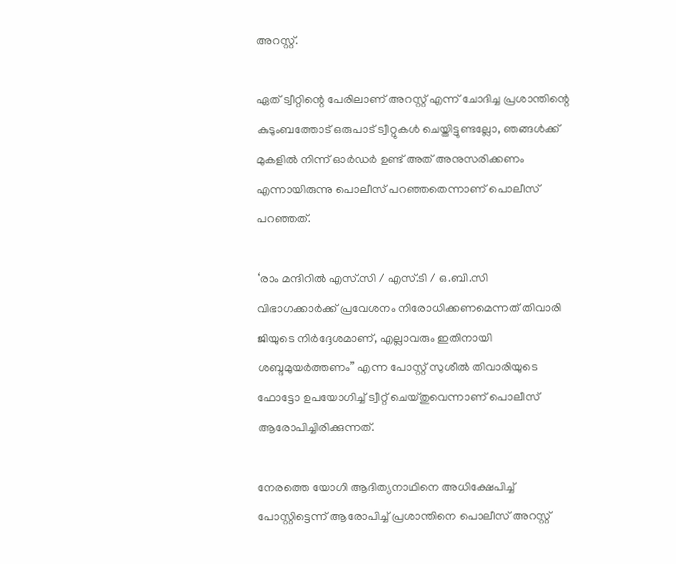അറസ്റ്റ്.

ഏത് ട്വീറ്റിന്റെ പേരിലാണ് അറസ്റ്റ് എന്ന് ചോദിച്ച പ്രശാന്തിന്റെ കുടുംബത്തോട് ഒരുപാട് ട്വീറ്റുകള്‍ ചെയ്തിട്ടുണ്ടല്ലോ, ഞങ്ങള്‍ക്ക് മുകളില്‍ നിന്ന് ഓര്‍ഡര്‍ ഉണ്ട് അത് അനുസരിക്കണം എന്നായിരുന്നു പൊലീസ് പറഞ്ഞതെന്നാണ് പൊലീസ് പറഞ്ഞത്.

‘രാം മന്ദിറില്‍ എസ്.സി / എസ്.ടി / ഒ.ബി.സി വിഭാഗക്കാര്‍ക്ക് പ്രവേശനം നിരോധിക്കണമെന്നത് തിവാരി ജിയുടെ നിര്‍ദ്ദേശമാണ്, എല്ലാവരും ഇതിനായി ശബ്ദമുയര്‍ത്തണം” എന്ന പോസ്റ്റ് സുശീല്‍ തിവാരിയുടെ ഫോട്ടോ ഉപയോഗിച്ച് ട്വീറ്റ് ചെയ്തുവെന്നാണ് പൊലീസ് ആരോപിച്ചിരിക്കുന്നത്.

നേരത്തെ യോഗി ആദിത്യനാഥിനെ അധിക്ഷേപിച്ച് പോസ്റ്റിട്ടെന്ന് ആരോപിച്ച് പ്രശാന്തിനെ പൊലീസ് അറസ്റ്റ്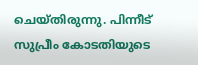ചെയ്തിരുന്നു. പിന്നീട് സുപ്രീം കോടതിയുടെ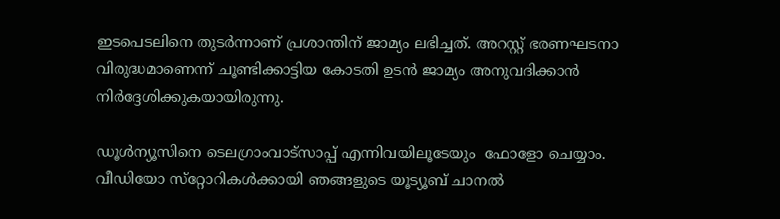ഇടപെടലിനെ തുടര്‍ന്നാണ് പ്രശാന്തിന് ജാമ്യം ലഭിച്ചത്. അറസ്റ്റ് ഭരണഘടനാ വിരുദ്ധമാണെന്ന് ചൂണ്ടിക്കാട്ടിയ കോടതി ഉടന്‍ ജാമ്യം അനുവദിക്കാന്‍ നിര്‍ദ്ദേശിക്കുകയായിരുന്നു.

ഡൂള്‍ന്യൂസിനെ ടെലഗ്രാംവാട്‌സാപ്പ് എന്നിവയിലൂടേയും  ഫോളോ ചെയ്യാം. വീഡിയോ സ്‌റ്റോറികള്‍ക്കായി ഞങ്ങളുടെ യൂട്യൂബ് ചാനല്‍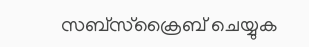സബ്‌സ്‌ക്രൈബ് ചെയ്യുക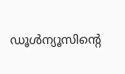ഡൂള്‍ന്യൂസിന്റെ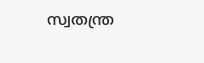സ്വതന്ത്ര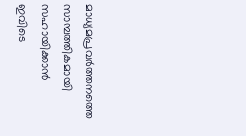മാധ്യമപ്രവര്‍ത്തനത്തെ സാമ്പത്തികമായി സഹായിക്കാന്‍ ഇവിടെ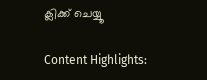ക്ലിക്ക് ചെയ്യൂ

Content Highlights: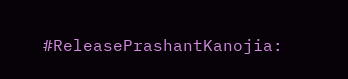#ReleasePrashantKanojia: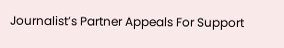Journalist’s Partner Appeals For Support